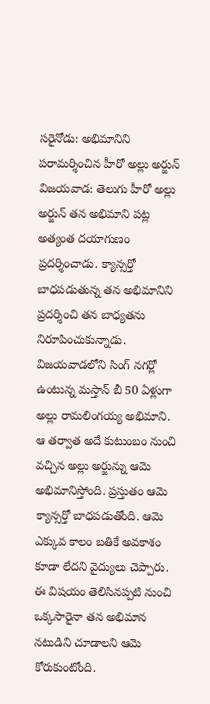సరైనోడు: అభిమానిని పరామర్శించిన హీరో అల్లు అర్జున్
విజయవాడ: తెలుగు హీరో అల్లు అర్జున్ తన అభిమాని పట్ల అత్యంత దయాగుణం ప్రదర్శించాడు. క్యాన్సర్తో బాధపడుతున్న తన అభిమానిని ప్రదర్శించి తన బాధ్యతను నిరూపించుకున్నాడు. విజయవాడలోని సింగ్ నగర్లో ఉంటున్న మస్తాన్ బీ 50 ఏళ్లుగా అల్లు రామలింగయ్య అభిమాని.
ఆ తర్వాత అదే కుటుంబం నుంచి వచ్చిన అల్లు అర్జున్ను ఆమె అభిమానిస్తోంది. ప్రస్తుతం ఆమె క్యాన్సర్తో బాధపడుతోంది. ఆమె ఎక్కువ కాలం బతికే అవకాశం కూడా లేదని వైద్యులు చెప్పారు. ఈ విషయం తెలిసినప్పటి నుంచి ఒక్కసారైనా తన అభిమాన నటుడిని చూడాలని ఆమె కోరుకుంటోంది.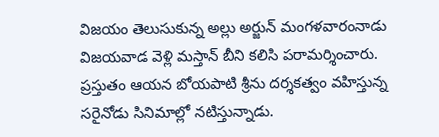విజయం తెలుసుకున్న అల్లు అర్జున్ మంగళవారంనాడు విజయవాడ వెళ్లి మస్తాన్ బీని కలిసి పరామర్శించారు. ప్రస్తుతం ఆయన బోయపాటి శ్రీను దర్శకత్వం వహిస్తున్న సరైనోడు సినిమాల్లో నటిస్తున్నాడు.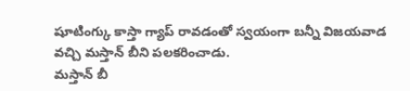షూటింగ్కు కాస్తా గ్యాప్ రావడంతో స్వయంగా బన్నీ విజయవాడ వచ్చి మస్తాన్ బీని పలకరించాడు.
మస్తాన్ బీ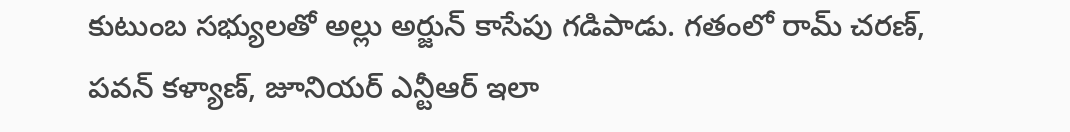కుటుంబ సభ్యులతో అల్లు అర్జున్ కాసేపు గడిపాడు. గతంలో రామ్ చరణ్, పవన్ కళ్యాణ్, జూనియర్ ఎన్టీఆర్ ఇలా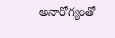అనారోగ్యంతో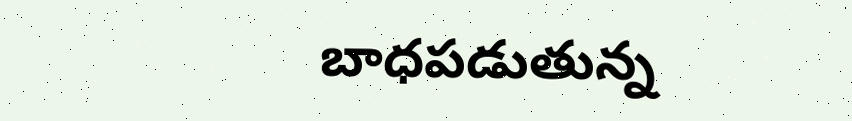బాధపడుతున్న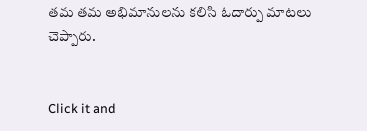తమ తమ అభిమానులను కలిసి ఓదార్పు మాటలు చెప్పారు.


Click it and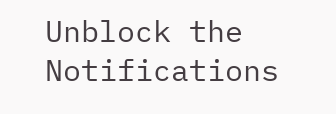Unblock the Notifications